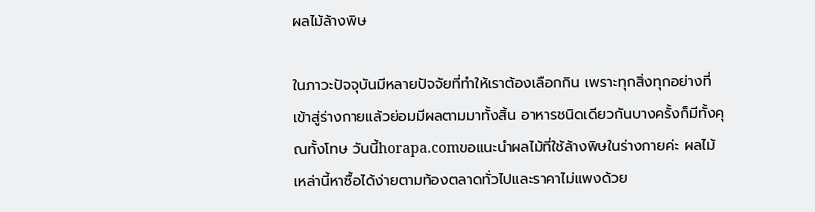ผลไม้ล้างพิษ

ในภาวะปัจจุบันมีหลายปัจจัยที่ทำให้เราต้องเลือกกิน เพราะทุกสิ่งทุกอย่างที่เข้าสู่ร่างกายแล้วย่อมมีผลตามมาทั้งสิ้น อาหารชนิดเดียวกันบางครั้งก็มีทั้งคุณทั้งโทษ วันนี้horapa.comขอแนะนำผลไม้ที่ใช้ล้างพิษในร่างกายค่ะ ผลไม้เหล่านี้หาซื้อได้ง่ายตามท้องตลาดทั่วไปและราคาไม่แพงด้วย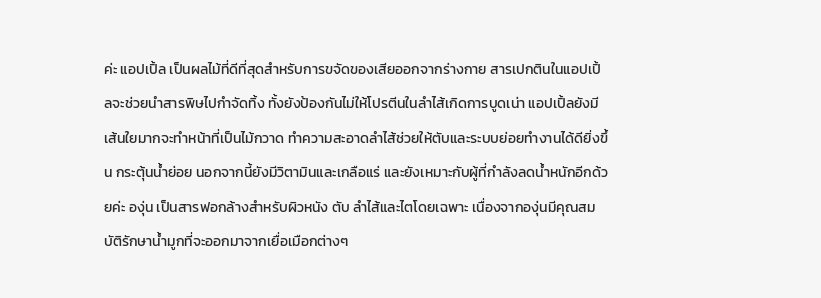ค่ะ แอปเปิ้ล เป็นผลไม้ที่ดีที่สุดสำหรับการขจัดของเสียออกจากร่างกาย สารเปกตินในแอปเปิ้ลจะช่วยนำสารพิษไปกำจัดทิ้ง ทั้งยังป้องกันไม่ให้โปรตีนในลำไส้เกิดการบูดเน่า แอปเปิ้ลยังมีเส้นใยมากจะทำหน้าที่เป็นไม้กวาด ทำความสะอาดลำไส้ช่วยให้ตับและระบบย่อยทำงานได้ดียิ่งขึ้น กระตุ้นน้ำย่อย นอกจากนี้ยังมีวิตามินและเกลือแร่ และยังเหมาะกับผู้ที่กำลังลดน้ำหนักอีกด้วยค่ะ องุ่น เป็นสารฟอกล้างสำหรับผิวหนัง ตับ ลำไส้และไตโดยเฉพาะ เนื่องจากองุ่นมีคุณสมบัติรักษาน้ำมูกที่จะออกมาจากเยื่อเมือกต่างๆ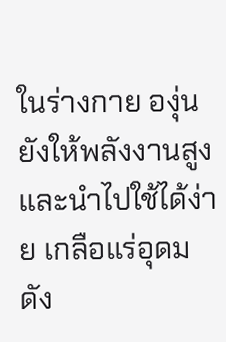ในร่างกาย องุ่นยังให้พลังงานสูงและนำไปใช้ได้ง่าย เกลือแร่อุดม ดัง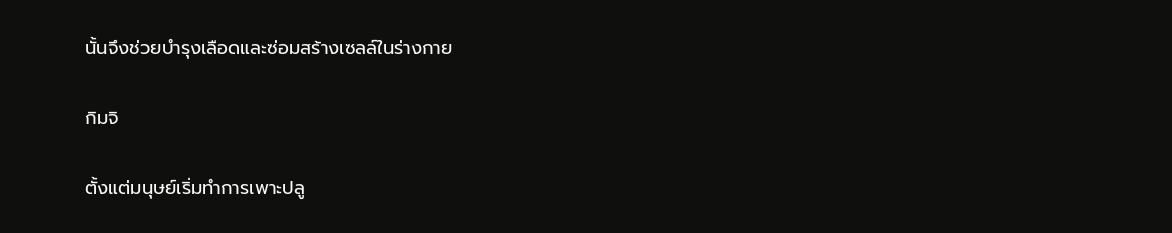นั้นจึงช่วยบำรุงเลือดและซ่อมสร้างเซลล์ในร่างกาย

กิมจิ

ตั้งแต่มนุษย์เริ่มทำการเพาะปลู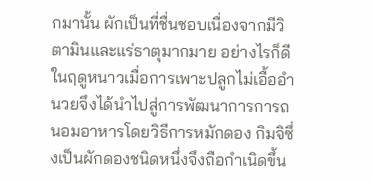กมานั้น ผักเป็นที่ชื่นชอบเนื่องจากมีวิตามินและแร่ธาตุมากมาย อย่างไรก็ดีในฤดูหนาวเมื่อการเพาะปลูกไม่เอื้ออำนวยจึงได้นำไปสู่การพัฒนาการการถนอมอาหารโดยวิธีการหมักดอง กิมจิซึ่งเป็นผักดองชนิดหนึ่งจึงถือกำเนิดขึ้น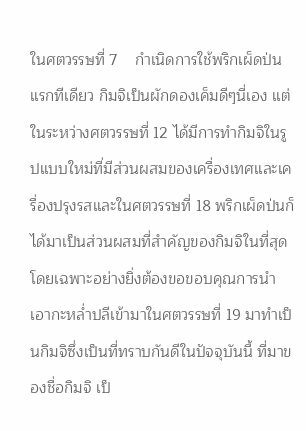ในศตวรรษที่ 7    กำเนิดการใช้พริกเผ็ดป่น แรกทีเดียว กิมจิเป็นผักดองเค็มดีๆนี่เอง แต่ในระหว่างศตวรรษที่ 12 ได้มีการทำกิมจิในรูปแบบใหม่ที่มีส่วนผสมของเครื่องเทศและเครื่องปรุงรสและในศตวรรษที่ 18 พริกเผ็ดป่นก็ได้มาเป็นส่วนผสมที่สำคัญของกิมจิในที่สุด โดยเฉพาะอย่างยิ่งต้องขอขอบคุณการนำเอากะหล่ำปลีเข้ามาในศตวรรษที่ 19 มาทำเป็นกิมจิซึ่งเป็นที่ทราบกันดีในปัจจุบันนี้ ที่มาของชื่อกิมจิ เป็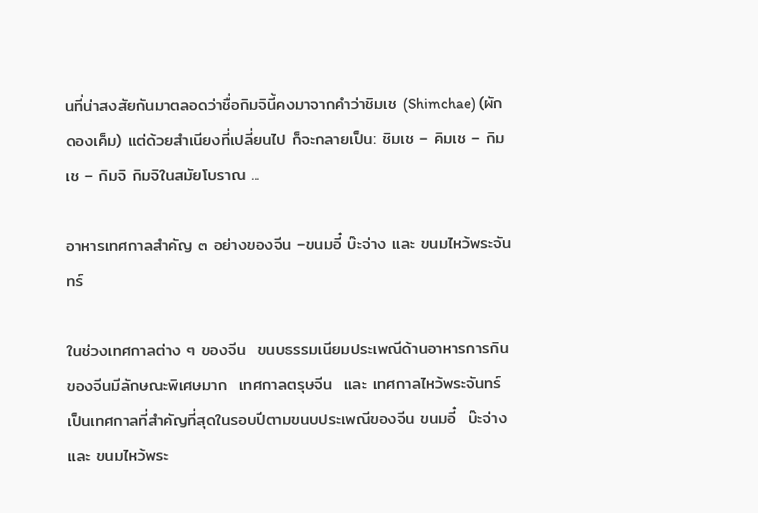นที่น่าสงสัยกันมาตลอดว่าชื่อกิมจินี้คงมาจากคำว่าชิมเช (Shimchae) (ผักดองเค็ม) แต่ด้วยสำเนียงที่เปลี่ยนไป ก็จะกลายเป็น: ชิมเช – คิมเช – กิมเช – กิมจิ กิมจิในสมัยโบราณ ...

อาหารเทศกาลสำคัญ ๓ อย่างของจีน –ขนมอี๋ บ๊ะจ่าง และ ขนมไหว้พระจันทร์

ในช่วงเทศกาลต่าง ๆ ของจีน  ขนบธรรมเนียมประเพณีด้านอาหารการกินของจีนมีลักษณะพิเศษมาก  เทศกาลตรุษจีน  และ เทศกาลไหว้พระจันทร์ เป็นเทศกาลที่สำคัญที่สุดในรอบปีตามขนบประเพณีของจีน ขนมอี๋  บ๊ะจ่าง และ ขนมไหว้พระ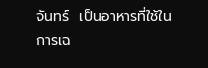จันทร์  เป็นอาหารที่ใช้ในการเฉ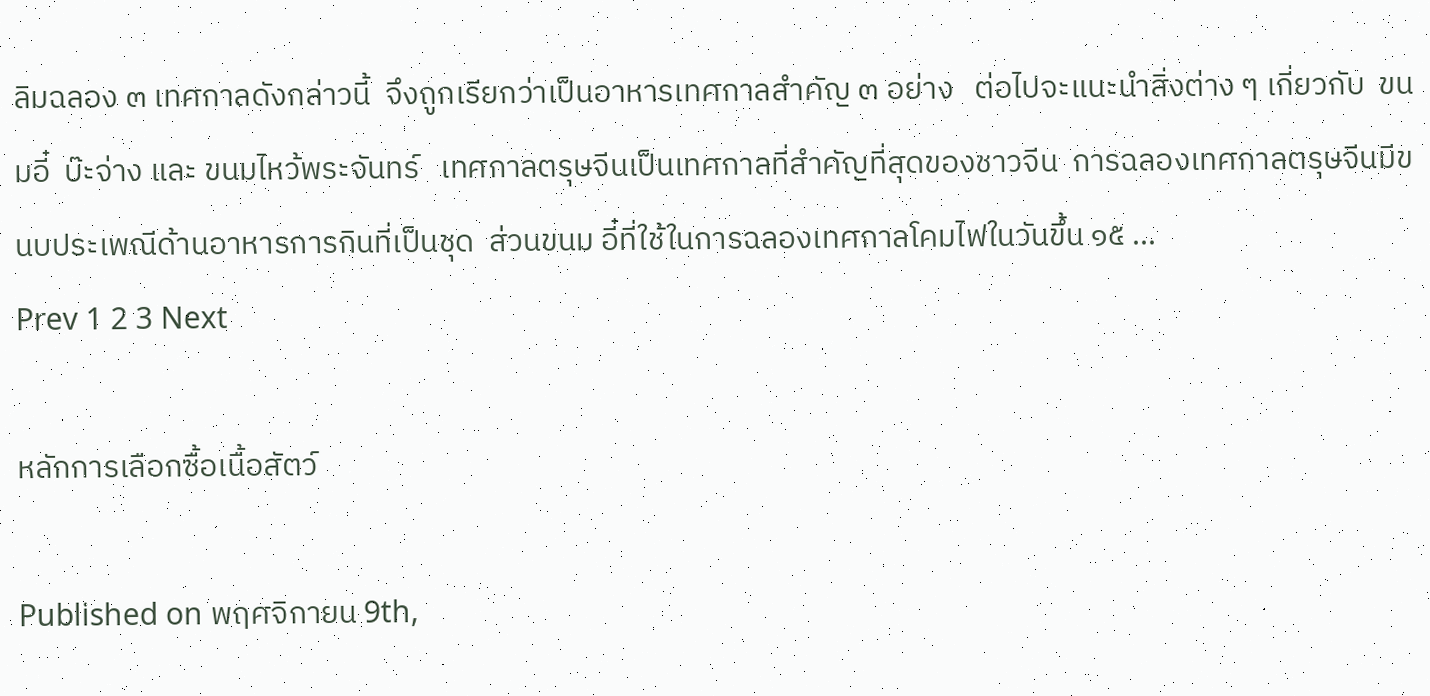ลิมฉลอง ๓ เทศกาลดังกล่าวนี้  จึงถูกเรียกว่าเป็นอาหารเทศกาลสำคัญ ๓ อย่าง   ต่อไปจะแนะนำสิ่งต่าง ๆ เกี่ยวกับ  ขนมอี๋  บ๊ะจ่าง และ ขนมไหว้พระจันทร์   เทศกาลตรุษจีนเป็นเทศกาลที่สำคัญที่สุดของชาวจีน  การฉลองเทศกาลตรุษจีนมีขนบประเพณีด้านอาหารการกินที่เป็นชุด  ส่วนขนม อี๋ที่ใช้ในการฉลองเทศกาลโคมไฟในวันขึ้น ๑๕ ...
Prev 1 2 3 Next

หลักการเลือกซื้อเนื้อสัตว์

Published on พฤศจิกายน 9th,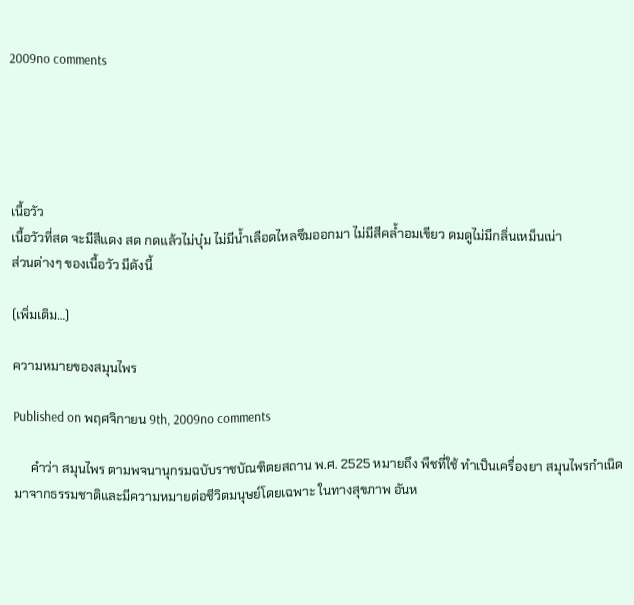2009no comments





เนื้อวัว
เนื้อวัวที่สด จะมีสีแดง สด กดแล้วไม่บุ๋ม ไม่มีน้ำเลือดไหลซึมออกมา ไม่มีสีคล้ำอมเขียว ดมดูไม่มีกลิ่นเหม็นเน่า
ส่วนต่างๆ ของเนื้อวัว มีดังนี้

(เพิ่มเติม…)

ความหมายของสมุนไพร

Published on พฤศจิกายน 9th, 2009no comments

     คำว่า สมุนไพร ตามพจนานุกรมฉบับราชบัณฑิตยสถาน พ.ศ. 2525 หมายถึง พืชที่ใช้ ทำเป็นเครื่องยา สมุนไพรกำเนิดมาจากธรรมชาติและมีความหมายต่อชีวิตมนุษย์โดยเฉพาะ ในทางสุขภาพ อันห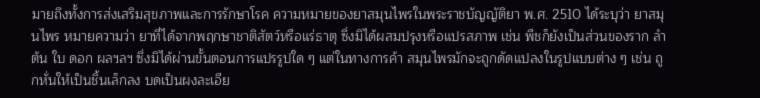มายถึงทั้งการส่งเสริมสุขภาพและการรักษาโรค ความหมายของยาสมุนไพรในพระราชบัญญัติยา พ.ศ. 2510 ได้ระบุว่า ยาสมุนไพร หมายความว่า ยาที่ได้จากพฤกษาชาติสัตว์หรือแร่ธาตุ ซึ่งมิได้ผสมปรุงหรือแปรสภาพ เช่น พืชก็ยังเป็นส่วนของราก ลำต้น ใบ ดอก ผลฯลฯ ซึ่งมิได้ผ่านขั้นตอนการแปรรูปใด ๆ แต่ในทางการค้า สมุนไพรมักจะถูกดัดแปลงในรูปแบบต่าง ๆ เช่น ถูกหั่นให้เป็นชิ้นเล็กลง บดเป็นผงละเอีย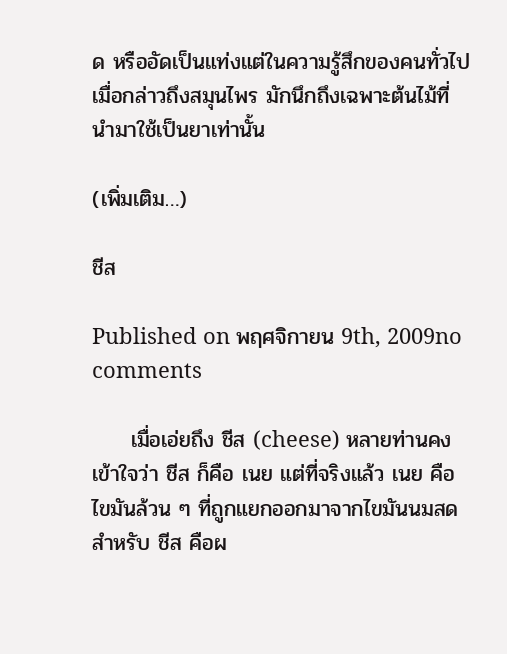ด หรืออัดเป็นแท่งแต่ในความรู้สึกของคนทั่วไปเมื่อกล่าวถึงสมุนไพร มักนึกถึงเฉพาะต้นไม้ที่นำมาใช้เป็นยาเท่านั้น

(เพิ่มเติม…)

ชีส

Published on พฤศจิกายน 9th, 2009no comments

     เมื่อเอ่ยถึง ชีส (cheese) หลายท่านคงเข้าใจว่า ชีส ก็คือ เนย แต่ที่จริงแล้ว เนย คือไขมันล้วน ๆ ที่ถูกแยกออกมาจากไขมันนมสด สำหรับ ชีส คือผ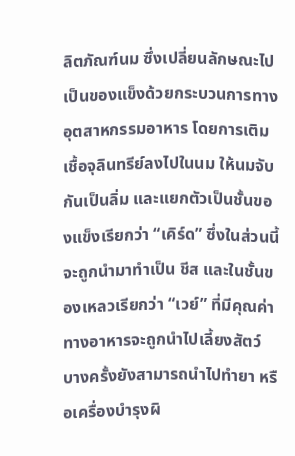ลิตภัณฑ์นม ซึ่งเปลี่ยนลักษณะไปเป็นของแข็งด้วยกระบวนการทางอุตสาหกรรมอาหาร โดยการเติมเชื้อจุลินทรีย์ลงไปในนม ให้นมจับกันเป็นลิ่ม และแยกตัวเป็นชั้นของแข็งเรียกว่า “เคิร์ด” ซึ่งในส่วนนี้จะถูกนำมาทำเป็น ชีส และในชั้นของเหลวเรียกว่า “เวย์” ที่มีคุณค่าทางอาหารจะถูกนำไปเลี้ยงสัตว์ บางครั้งยังสามารถนำไปทำยา หรือเครื่องบำรุงผิ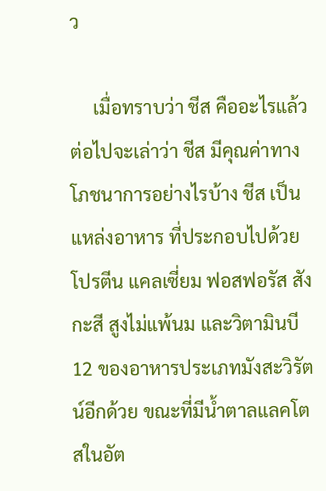ว

     เมื่อทราบว่า ชีส คืออะไรแล้ว ต่อไปจะเล่าว่า ชีส มีคุณค่าทางโภชนาการอย่างไรบ้าง ชีส เป็นแหล่งอาหาร ที่ประกอบไปด้วยโปรตีน แคลเซี่ยม ฟอสฟอรัส สังกะสี สูงไม่แพ้นม และวิตามินบี 12 ของอาหารประเภทมังสะวิรัตน์อีกด้วย ขณะที่มีน้ำตาลแลคโตสในอัต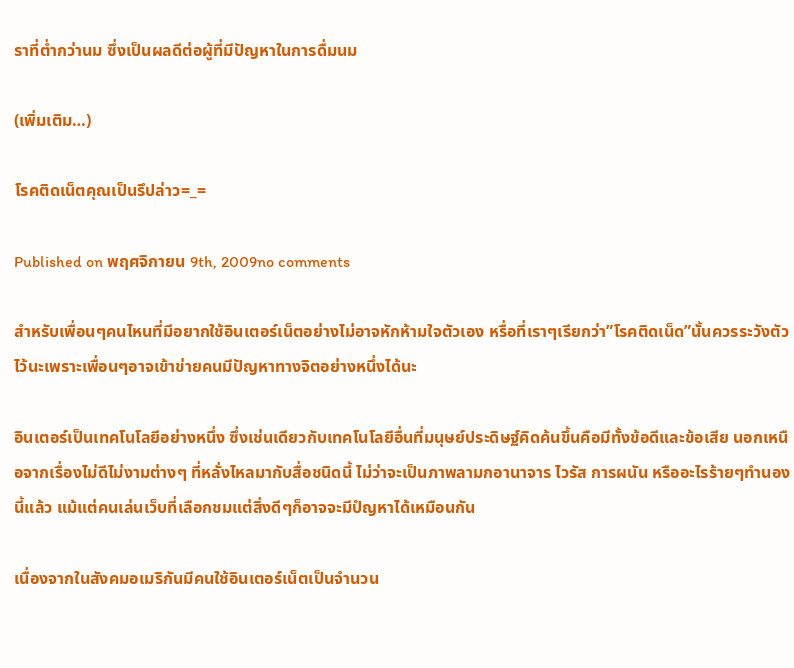ราที่ต่ำกว่านม ซึ่งเป็นผลดีต่อผู้ที่มีปัญหาในการดื่มนม

(เพิ่มเติม…)

โรคติดเน็ตคุณเป็นรึปล่าว=_=

Published on พฤศจิกายน 9th, 2009no comments

สำหรับเพื่อนๆคนไหนที่มีอยากใช้อินเตอร์เน็ตอย่างไม่อาจหักห้ามใจตัวเอง หรื่อที่เราๆเรียกว่า”โรคติดเน็ด”นั้นควรระวังตัวไว้นะเพราะเพื่อนๆอาจเข้าข่ายคนมีปัญหาทางจิตอย่างหนึ่งได้นะ

อินเตอร์เป็นเทคโนโลยีอย่างหนึ่ง ซึ่งเช่นเดียวกับเทคโนโลยีอื่นที่มนุษย์ประดิษฐ์คิดค้นขึ้นคือมีทั้งข้อดีและข้อเสีย นอกเหนือจากเรื่องไม่ดีไม่งามต่างๆ ที่หลั่งไหลมากับสื่อชนิดนี้ ไม่ว่าจะเป็นภาพลามกอานาจาร ไวรัส การผนัน หรืออะไรร้ายๆทำนองนี้แล้ว แม้แต่คนเล่นเว็บที่เลือกชมแต่สิ่งดีๆก็อาจจะมีปํญหาได้เหมือนกัน

เนื่องจากในสังคมอเมริกันมีคนใช้อินเตอร์เน็ตเป็นจำนวน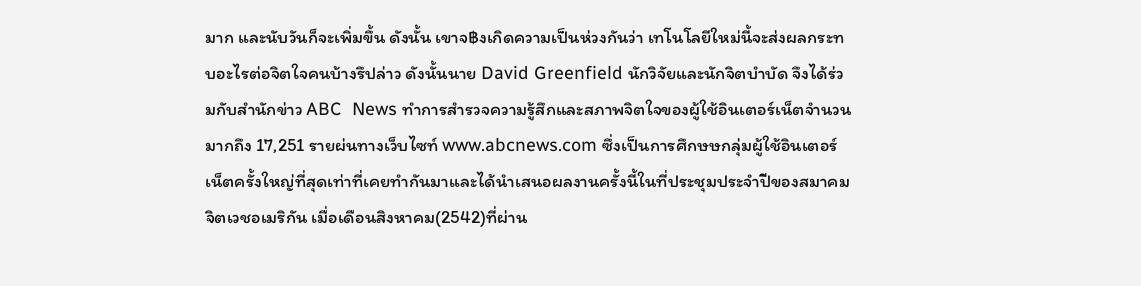มาก และนับวันก็จะเพิ่มขึ้น ดังนั้น เขาจ฿งเกิดความเป็นห่วงกันว่า เทโนโลยีใหม่นี้จะส่งผลกระทบอะไรต่อจิตใจคนบ้างรึปล่าว ดังนั้นนาย David Greenfield นักวิจัยและนักจิตบำบัด จึงได้ร่วมกับสำนักข่าว ABC  News ทำการสำรวจความรู้สึกและสภาพจิตใจของผู้ใช้อินเตอร์เน็ตจำนวนมากถึง 17,251 รายผ่นทางเว็บไซท์ www.abcnews.com ซึ่งเป็นการศึกษษกลุ่มผู้ใช้อินเตอร์เน็ตครั้งใหญ่ที่สุดเท่าที่เคยทำกันมาและได้นำเสนอผลงานครั้งนี้ในที่ประชุมประจำปีของสมาคมจิตเวชอเมริกัน เมื่อเดือนสิงหาคม(2542)ที่ผ่าน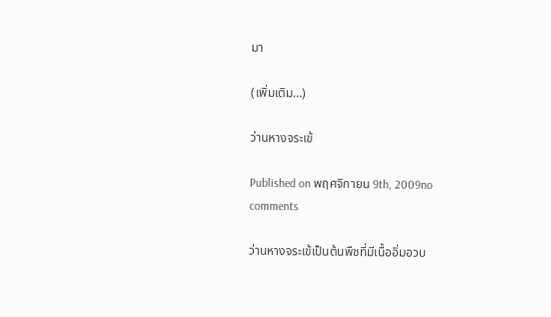มา

(เพิ่มเติม…)

ว่านหางจระเข้

Published on พฤศจิกายน 9th, 2009no comments

ว่านหางจระเข้เป็นต้นพืชที่มีเนื้ออิ่มอวบ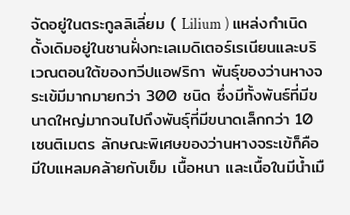จัดอยู่ในตระกูลลิเลี่ยม ( Lilium ) แหล่งกำเนิดดั้งเดิมอยู่ในชานฝั่งทะเลเมดิเตอร์เรเนียนและบริเวณตอนใต้ของทวีปแอฟริกา พันธุ์ของว่านหางจระเข้มีมากมายกว่า 300 ชนิด ซึ่งมีทั้งพันธ์ที่มีขนาดใหญ่มากจนไปถึงพันธุ์ที่มีขนาดเล็กกว่า 10 เซนติเมตร ลักษณะพิเศษของว่านหางจระเข้ก็คือ มีใบแหลมคล้ายกับเข็ม เนื้อหนา และเนื้อในมีน้ำเมื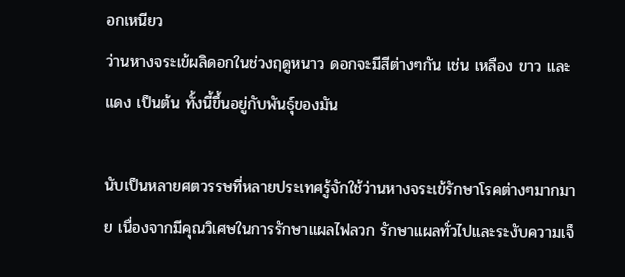อกเหนียว
ว่านหางจระเข้ผลิดอกในช่วงฤดูหนาว ดอกจะมีสีต่างๆกัน เช่น เหลือง ขาว และแดง เป็นต้น ทั้งนี้ขึ้นอยู่กับพันธุ์ของมัน

นับเป็นหลายศตวรรษที่หลายประเทศรู้จักใช้ว่านหางจระเข้รักษาโรคต่างๆมากมาย เนื่องจากมีคุณวิเศษในการรักษาแผลไฟลวก รักษาแผลทั่วไปและระงับความเจ็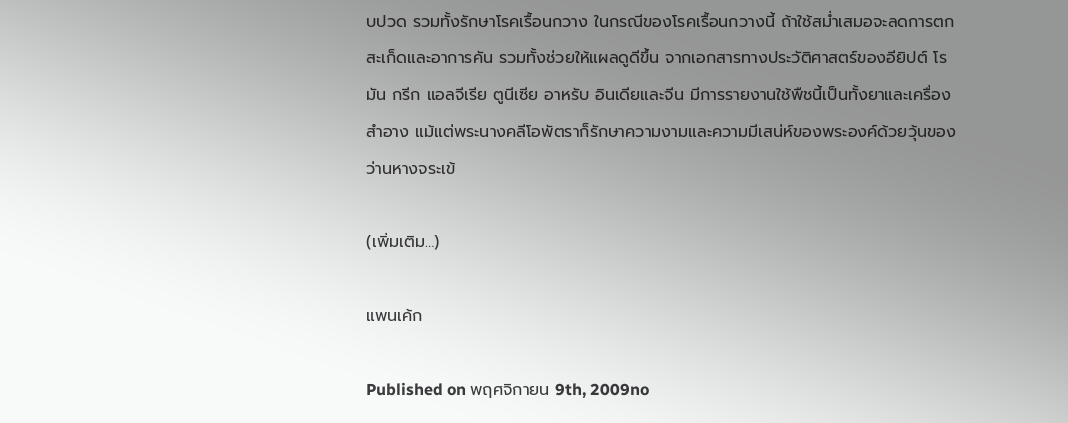บปวด รวมทั้งรักษาโรคเรื้อนกวาง ในกรณีของโรคเรื้อนกวางนี้ ถ้าใช้สม่ำเสมอจะลดการตกสะเก็ดและอาการคัน รวมทั้งช่วยให้แผลดูดีขึ้น จากเอกสารทางประวัติศาสตร์ของอียิปต์ โรมัน กรีก แอลจีเรีย ตูนีเซีย อาหรับ อินเดียและจีน มีการรายงานใช้พืชนี้เป็นทั้งยาและเครื่องสำอาง แม้แต่พระนางคลีโอพัตราก็รักษาความงามและความมีเสน่ห์ของพระองค์ด้วยวุ้นของว่านหางจระเข้

(เพิ่มเติม…)

แพนเค้ก

Published on พฤศจิกายน 9th, 2009no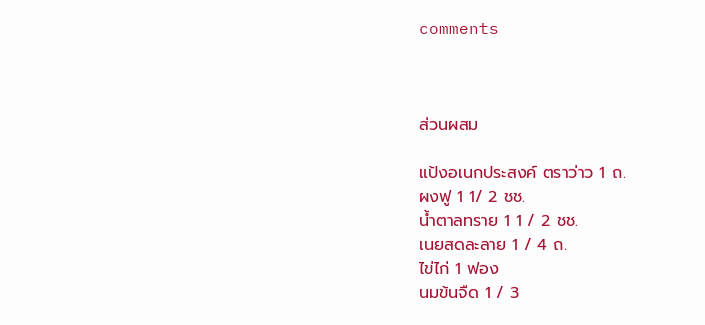comments



ส่วนผสม

แป้งอเนกประสงค์ ตราว่าว 1 ถ.
ผงฟู 1 1/ 2 ชช.
น้ำตาลทราย 1 1 / 2 ชช.
เนยสดละลาย 1 / 4 ถ.
ไข่ไก่ 1 ฟอง
นมข้นจืด 1 / 3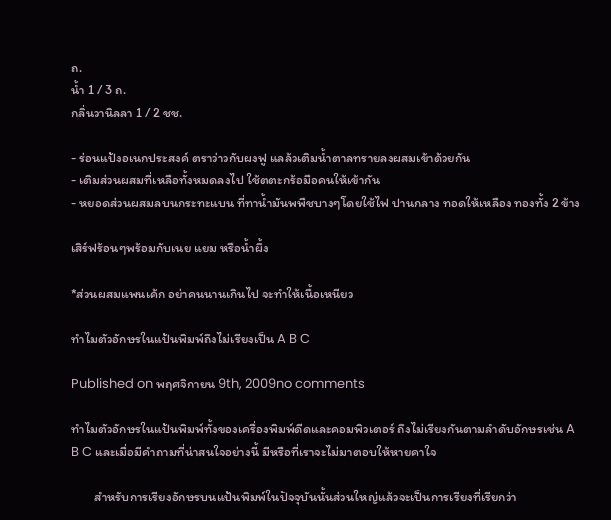ถ.
น้ำ 1 / 3 ถ.
กลิ่นวานิลลา 1 / 2 ชช.

- ร่อนแป้งอเนกประสงค์ ตราว่าวกับผงฟู แลล้วเติมน้ำตาลทรายลงผสมเข้าด้วยกัน
- เติมส่วนผสมที่เหลือทั้งหมดลงไป ใช้ตตะกร้อมือคนให้เข้ากัน
- หยอดส่วนผสมลบนกระทะแบน ที่ทาน้ำมันพพืชบางๆโดยใช้ไฟ ปานกลาง ทอดให้เหลือง ทองทั้ง 2 ข้าง

เสิร์ฟร้อนๆพร้อมกับเนย แยม หรือน้ำผึ้ง

*ส่วนผสมแพนเค้ก อย่าคนนานเกินไป จะทำให้เนื้อเหนียว

ทำไมตัวอักษรในแป้นพิมพ์ถึงไม่เรียงเป็น A B C

Published on พฤศจิกายน 9th, 2009no comments

ทำไมตัวอักษรในแป้นพิมพ์ทั้งของเครื่องพิมพ์ดีดและคอมพิวเตอร์ ถึงไม่เรียงกันตามลำดับอักษรเช่น A B C และเมื่อมีคำถามที่น่าสนใจอย่างนี้ มีหรือที่เราจะไม่มาตอบให้หายคาใจ

        สำหรับการเรียงอักษรบนแป้นพิมพ์ในปัจจุบันนั้นส่วนใหญ่แล้วจะเป็นการเรียงที่เรียกว่า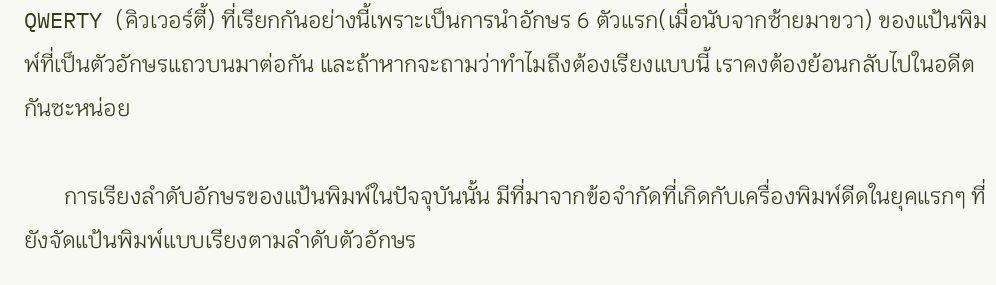QWERTY (คิวเวอร์ตี้) ที่เรียกกันอย่างนี้เพราะเป็นการนำอักษร 6 ตัวแรก(เมื่อนับจากซ้ายมาขวา) ของแป้นพิมพ์ที่เป็นตัวอักษรแถวบนมาต่อกัน และถ้าหากจะถามว่าทำไมถึงต้องเรียงแบบนี้ เราคงต้องย้อนกลับไปในอดีตกันซะหน่อย

       การเรียงลำดับอักษรของแป้นพิมพ์ในปัจจุบันนั้น มีที่มาจากข้อจำกัดที่เกิดกับเครื่องพิมพ์ดีดในยุคแรกๆ ที่ยังจัดแป้นพิมพ์แบบเรียงตามลำดับตัวอักษร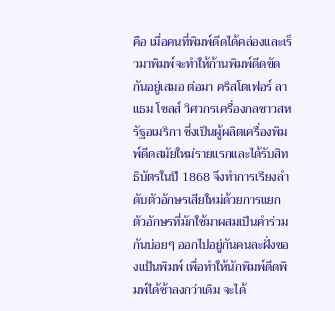คือ เมื่อคนที่พิมพ์ดีดได้คล่องและเร็วมาพิมพ์จะทำให้ก้านพิมพ์ดีดขัดกันอยู่เสมอ ต่อมา คริสโตเฟอร์ ลาแธม โชลส์ วิศวกรเครื่องกลชาวสหรัฐอเมริกา ซึ่งเป็นผู้ผลิตเครื่องพิมพ์ดีดสมัยใหม่รายแรกและได้รับสิทธิบัตรในปี 1868 จึงทำการเรียงลำดับตัวอักษรเสียใหม่ด้วยการแยกตัวอักษรที่มักใช้มาผสมเป็นคำร่วมกันบ่อยๆ ออกไปอยู่กันคนละฝั่งของแป้นพิมพ์ เพื่อทำให้นักพิมพ์ดีดพิมพ์ได้ช้าลงกว่าเดิม จะได้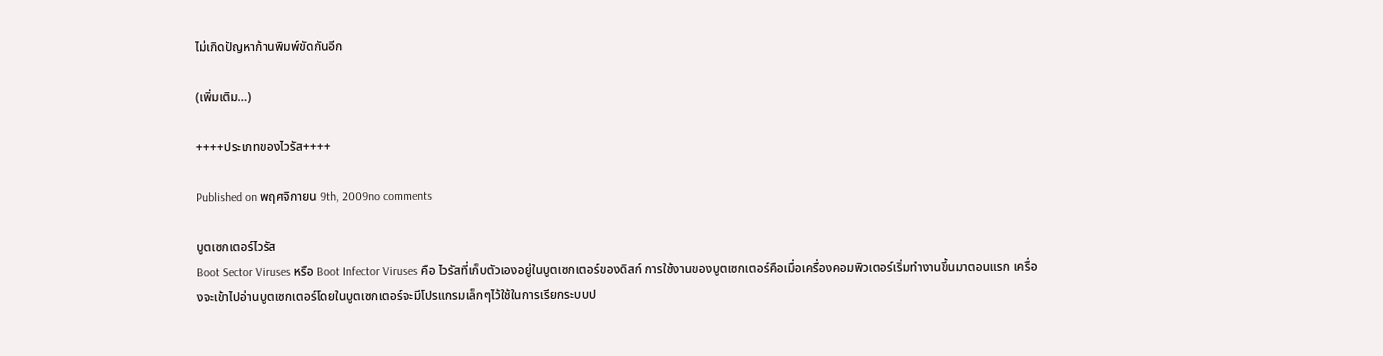ไม่เกิดปัญหาก้านพิมพ์ขัดกันอีก

(เพิ่มเติม…)

++++ประเภทของไวรัส++++

Published on พฤศจิกายน 9th, 2009no comments

บูตเซกเตอร์ไวรัส
Boot Sector Viruses หรือ Boot Infector Viruses คือ ไวรัสที่เก็บตัวเองอยู่ในบูตเซกเตอร์ของดิสก์ การใช้งานของบูตเซกเตอร์คือเมื่อเครื่องคอมพิวเตอร์เริ่มทำงานขึ้นมาตอนแรก เครื่องจะเข้าไปอ่านบูตเซกเตอร์โดยในบูตเซกเตอร์จะมีโปรแกรมเล็กๆไว้ใช้ในการเรียกระบบป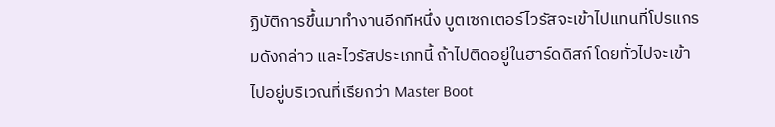ฏิบัติการขึ้นมาทำงานอีกทีหนึ่ง บูตเซกเตอร์ไวรัสจะเข้าไปแทนที่โปรแกรมดังกล่าว และไวรัสประเภทนี้ ถ้าไปติดอยู่ในฮาร์ดดิสก์ โดยทั่วไปจะเข้าไปอยู่บริเวณที่เรียกว่า Master Boot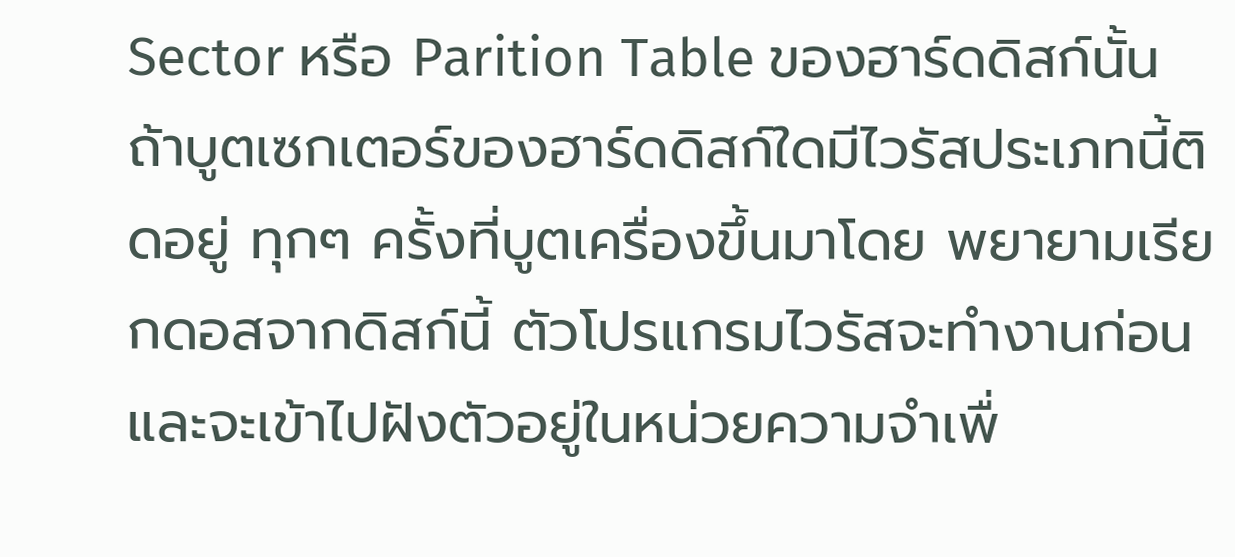Sector หรือ Parition Table ของฮาร์ดดิสก์นั้น ถ้าบูตเซกเตอร์ของฮาร์ดดิสก์ใดมีไวรัสประเภทนี้ติดอยู่ ทุกๆ ครั้งที่บูตเครื่องขึ้นมาโดย พยายามเรียกดอสจากดิสก์นี้ ตัวโปรแกรมไวรัสจะทำงานก่อนและจะเข้าไปฝังตัวอยู่ในหน่วยความจำเพื่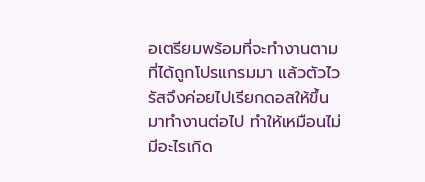อเตรียมพร้อมที่จะทำงานตามที่ได้ถูกโปรแกรมมา แล้วตัวไวรัสจึงค่อยไปเรียกดอสให้ขึ้นมาทำงานต่อไป ทำให้เหมือนไม่มีอะไรเกิด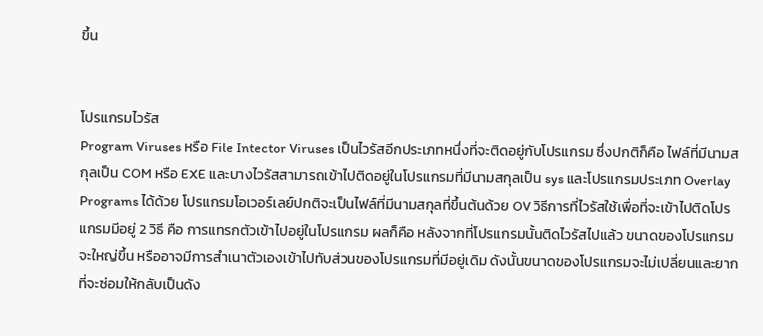ขึ้น


โปรแกรมไวรัส
Program Viruses หรือ File Intector Viruses เป็นไวรัสอีกประเภทหนึ่งที่จะติดอยู่กับโปรแกรม ซึ่งปกติก็คือ ไฟล์ที่มีนามสกุลเป็น COM หรือ EXE และบางไวรัสสามารถเข้าไปติดอยู่ในโปรแกรมที่มีนามสกุลเป็น sys และโปรแกรมประเภท Overlay Programs ได้ด้วย โปรแกรมโอเวอร์เลย์ปกติจะเป็นไฟล์ที่มีนามสกุลที่ขึ้นต้นด้วย OV วิธีการที่ไวรัสใช้เพื่อที่จะเข้าไปติดโปรแกรมมีอยู่ 2 วิธี คือ การแทรกตัวเข้าไปอยู่ในโปรแกรม ผลก็คือ หลังจากที่โปรแกรมนั้นติดไวรัสไปแล้ว ขนาดของโปรแกรมจะใหญ่ขึ้น หรืออาจมีการสำเนาตัวเองเข้าไปทับส่วนของโปรแกรมที่มีอยู่เดิม ดังนั้นขนาดของโปรแกรมจะไม่เปลี่ยนและยากที่จะซ่อมให้กลับเป็นดัง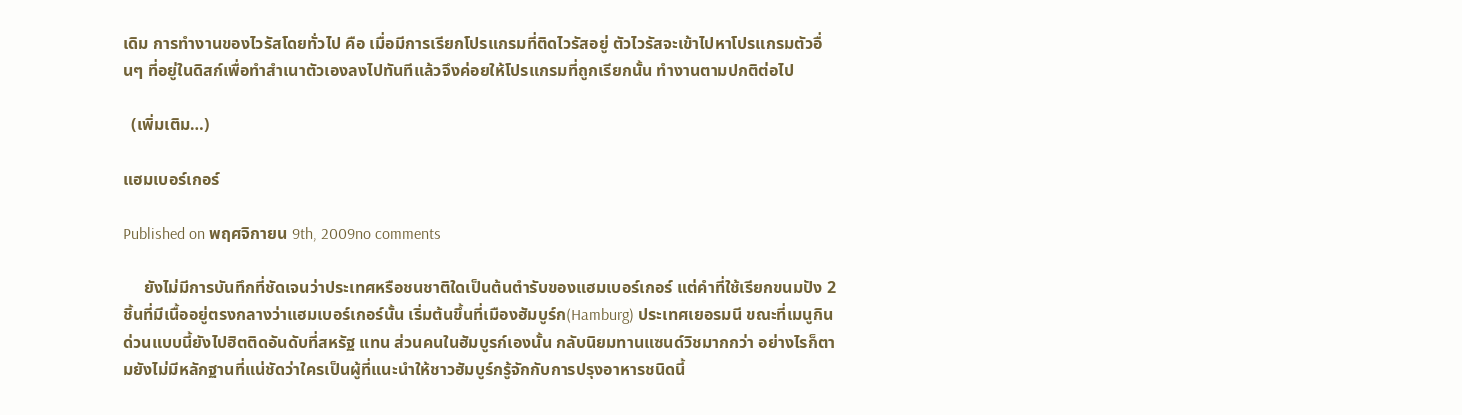เดิม การทำงานของไวรัสโดยทั่วไป คือ เมื่อมีการเรียกโปรแกรมที่ติดไวรัสอยู่ ตัวไวรัสจะเข้าไปหาโปรแกรมตัวอื่นๆ ที่อยู่ในดิสก์เพื่อทำสำเนาตัวเองลงไปทันทีแล้วจึงค่อยให้โปรแกรมที่ถูกเรียกนั้น ทำงานตามปกติต่อไป

  (เพิ่มเติม…)

แฮมเบอร์เกอร์

Published on พฤศจิกายน 9th, 2009no comments

     ยังไม่มีการบันทึกที่ชัดเจนว่าประเทศหรือชนชาติใดเป็นต้นตำรับของแฮมเบอร์เกอร์ แต่คำที่ใช้เรียกขนมปัง 2 ชิ้นที่มีเนื้ออยู่ตรงกลางว่าแฮมเบอร์เกอร์นั้น เริ่มต้นขึ้นที่เมืองฮัมบูร์ก(Hamburg) ประเทศเยอรมนี ขณะที่เมนูกินด่วนแบบนี้ยังไปฮิตติดอันดับที่สหรัฐ แทน ส่วนคนในฮัมบูรก์เองนั้น กลับนิยมทานแซนด์วิชมากกว่า อย่างไรก็ตามยังไม่มีหลักฐานที่แน่ชัดว่าใครเป็นผู้ที่แนะนำให้ชาวฮัมบูร์กรู้จักกับการปรุงอาหารชนิดนี้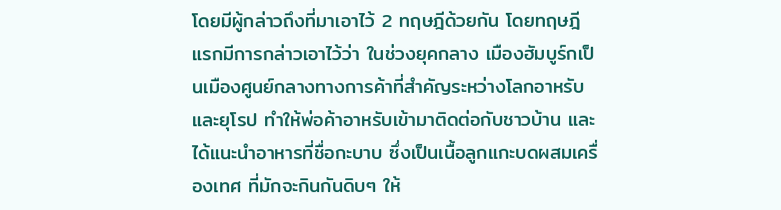โดยมีผู้กล่าวถึงที่มาเอาไว้ 2 ทฤษฎีด้วยกัน โดยทฤษฎีแรกมีการกล่าวเอาไว้ว่า ในช่วงยุคกลาง เมืองฮัมบูร์กเป็นเมืองศูนย์กลางทางการค้าที่สำคัญระหว่างโลกอาหรับและยุโรป ทำให้พ่อค้าอาหรับเข้ามาติดต่อกับชาวบ้าน และได้แนะนำอาหารที่ชื่อกะบาบ ซึ่งเป็นเนื้อลูกแกะบดผสมเครื่องเทศ ที่มักจะกินกันดิบๆ ให้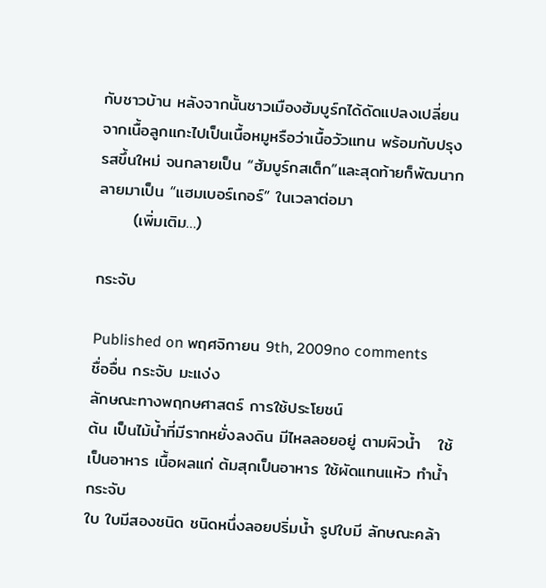กับชาวบ้าน หลังจากนั้นชาวเมืองฮัมบูร์กได้ดัดแปลงเปลี่ยนจากเนื้อลูกแกะไปเป็นเนื้อหมูหรือว่าเนื้อวัวแทน พร้อมกับปรุงรสขึ้นใหม่ จนกลายเป็น “ฮัมบูร์กสเต็ก”และสุดท้ายก็พัฒนากลายมาเป็น “แฮมเบอร์เกอร์” ในเวลาต่อมา
      (เพิ่มเติม…)

กระจับ

Published on พฤศจิกายน 9th, 2009no comments
ชื่ออื่น กระจับ มะแง่ง
ลักษณะทางพฤกษศาสตร์ การใช้ประโยชน์
ต้น เป็นไม้น้ำที่มีรากหยั่งลงดิน มีไหลลอยอยู่ ตามผิวน้ำ   ใช้เป็นอาหาร เนื้อผลแก่ ต้มสุกเป็นอาหาร ใช้ผัดแทนแห้ว ทำน้ำกระจับ
ใบ ใบมีสองชนิด ชนิดหนึ่งลอยปริ่มน้ำ รูปใบมี ลักษณะคล้า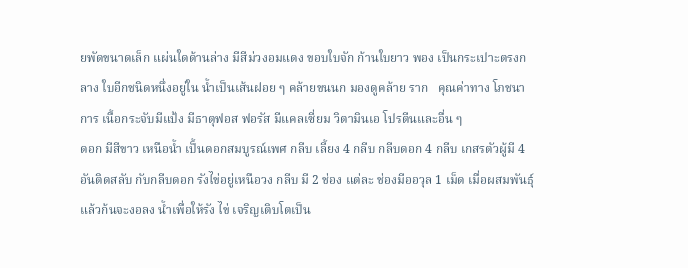ยพัดขนาดเล็ก แผ่นใดด้านล่าง มีสีม่วงอมแดง ขอบใบจัก ก้านใบยาว พอง เป็นกระเปาะตรงกลาง ใบอีกชนิดหนึ่งอยู่ใน น้ำเป็นเส้นฝอย ๆ คล้ายขนนก มองดูคล้าย ราก   คุณค่าทาง โภชนาการ เนื้อกระจับมีแป้ง มีธาตุฟอส ฟอรัส มีแคลเซี่ยม วิตามินเอ โปรตีนและอื่น ๆ
ดอก มีสีขาว เหนือน้ำ เป็้นดอกสมบูรณ์เพศ กลีบ เลี้ยง 4 กลีบ กลีบดอก 4 กลีบ เกสรตัวผู้มี 4 อันติดสลับ กับกลีบดอก รังไข่อยู่เหนือวง กลีบ มี 2 ช่อง แต่ละ ช่องมีออวุล 1 เม็ด เมื่อผสมพันธุ์แล้วก้นจะงอลง น้ำเพื่อให้รัง ไข่ เจริญเติบโตเป็น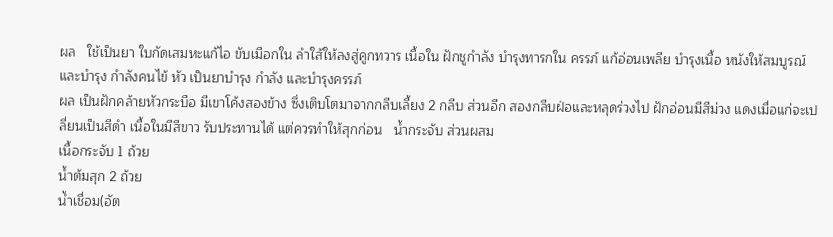ผล   ใช้เป็นยา ใบกัดเสมหะแก้ไอ ขับเมือกใน ลำใส้ให้ลงสู่คูกทวาร เนื้อใน ฝักชูกำลัง บำรุงทารกใน ครรภ์ แก้อ่อนเพลีย บำรุงเนื้อ หนังให้สมบูรณ์และบำรุง กำลังคนไข้ หัว เป็นยาบำรุง กำลัง และบำรุงครรภ์
ผล เป็นฝักคล้ายหัวกระบือ มีเขาโค้งสองข้าง ซึ่งเติบโตมาจากกลีบเลี้ยง 2 กลีบ ส่วนอีก สองกลีบฝ่อและหลุดร่วงไป ฝักอ่อนมีสีม่วง แดงเมื่อแก่จะเปลี่ยนเป็นสีดำ เนื้อในมีสีขาว รับประทานได้ แต่ควรทำให้สุกก่อน   น้ำกระจับ ส่วนผสม
เนื้อกระจับ 1 ถ้วย
น้ำต้มสุก 2 ถ้วย
น้ำเชื่อม(อัต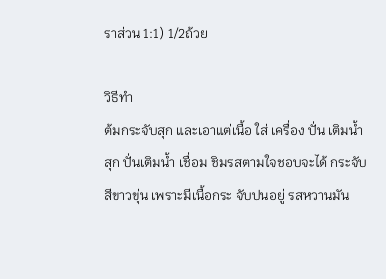ราส่วน 1:1) 1/2ถ้วย

วิธีทำ
ต้มกระจับสุก และเอาแต่เนื้อ ใส่ เครื่อง ปั่น เติมน้ำสุก ปั่นเติมน้ำ เชื่อม ชิมรสตามใจชอบจะได้ กระจับสีขาวขุ่น เพราะมีเนื้อกระ จับปนอยู่ รสหวานมัน